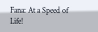Fana: At a Speed of Life!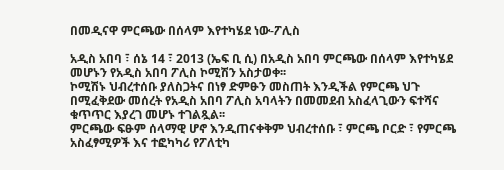በመዲናዋ ምርጫው በሰላም እየተካሄደ ነው-ፖሊስ

አዲስ አበባ ፣ ሰኔ 14 ፣ 2013 (ኤፍ ቢ ሲ) በአዲስ አበባ ምርጫው በሰላም እየተካሄደ መሆኑን የአዲስ አበባ ፖሊስ ኮሚሽን አስታወቀ፡፡
ኮሚሽኑ ህብረተሰቡ ያለስጋትና በነፃ ድምፁን መስጠት እንዲችል የምርጫ ህጉ በሚፈቅደው መሰረት የአዲስ አበባ ፖሊስ አባላትን በመመደብ አስፈላጊውን ፍተሻና ቁጥጥር እያረገ መሆኑ ተገልጿል፡፡
ምርጫው ፍፁም ሰላማዊ ሆኖ እንዲጠናቀቅም ህብረተሰቡ ፣ ምርጫ ቦርድ ፣ የምርጫ አስፈፃሚዎች እና ተፎካካሪ የፖለቲካ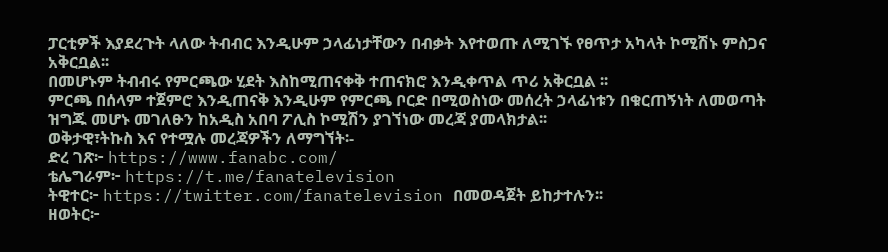ፓርቲዎች እያደረጉት ላለው ትብብር እንዲሁም ኃላፊነታቸውን በብቃት እየተወጡ ለሚገኙ የፀጥታ አካላት ኮሚሽኑ ምስጋና አቅርቧል፡፡
በመሆኑም ትብብሩ የምርጫው ሂደት እስከሚጠናቀቅ ተጠናክሮ እንዲቀጥል ጥሪ አቅርቧል ፡፡
ምርጫ በሰላም ተጀምሮ እንዲጠናቅ እንዲሁም የምርጫ ቦርድ በሚወስነው መሰረት ኃላፊነቱን በቁርጠኝነት ለመወጣት ዝግጁ መሆኑ መገለፁን ከአዲስ አበባ ፖሊስ ኮሚሽን ያገኘነው መረጃ ያመላክታል፡፡
ወቅታዊ፣ትኩስ እና የተሟሉ መረጃዎችን ለማግኘት፡-
ድረ ገጽ፦ https://www.fanabc.com/
ቴሌግራም፦ https://t.me/fanatelevision
ትዊተር፦ https://twitter.com/fanatelevision በመወዳጀት ይከታተሉን፡፡
ዘወትር፦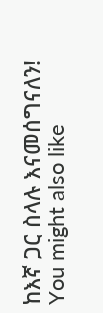ከእኛ ጋር ስላሉ እናመሰግናለን!
You might also like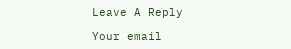Leave A Reply

Your email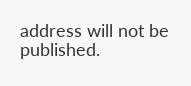address will not be published.